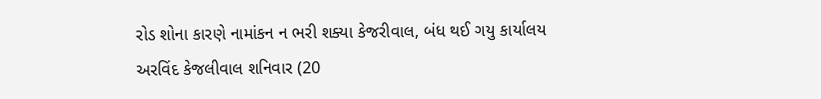રોડ શોના કારણે નામાંકન ન ભરી શક્યા કેજરીવાલ, બંધ થઈ ગયુ કાર્યાલય
અરવિંદ કેજલીવાલ શનિવાર (20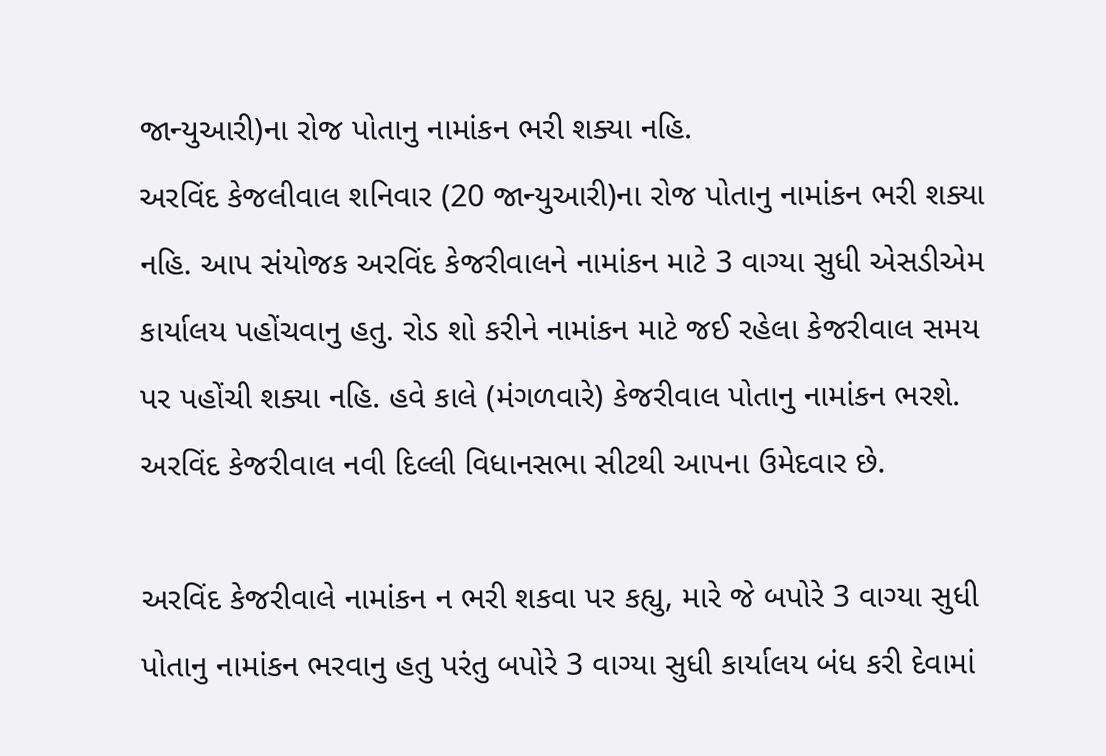જાન્યુઆરી)ના રોજ પોતાનુ નામાંકન ભરી શક્યા નહિ.
અરવિંદ કેજલીવાલ શનિવાર (20 જાન્યુઆરી)ના રોજ પોતાનુ નામાંકન ભરી શક્યા નહિ. આપ સંયોજક અરવિંદ કેજરીવાલને નામાંકન માટે 3 વાગ્યા સુધી એસડીએમ કાર્યાલય પહોંચવાનુ હતુ. રોડ શો કરીને નામાંકન માટે જઈ રહેલા કેજરીવાલ સમય પર પહોંચી શક્યા નહિ. હવે કાલે (મંગળવારે) કેજરીવાલ પોતાનુ નામાંકન ભરશે. અરવિંદ કેજરીવાલ નવી દિલ્લી વિધાનસભા સીટથી આપના ઉમેદવાર છે.

અરવિંદ કેજરીવાલે નામાંકન ન ભરી શકવા પર કહ્યુ, મારે જે બપોરે 3 વાગ્યા સુધી પોતાનુ નામાંકન ભરવાનુ હતુ પરંતુ બપોરે 3 વાગ્યા સુધી કાર્યાલય બંધ કરી દેવામાં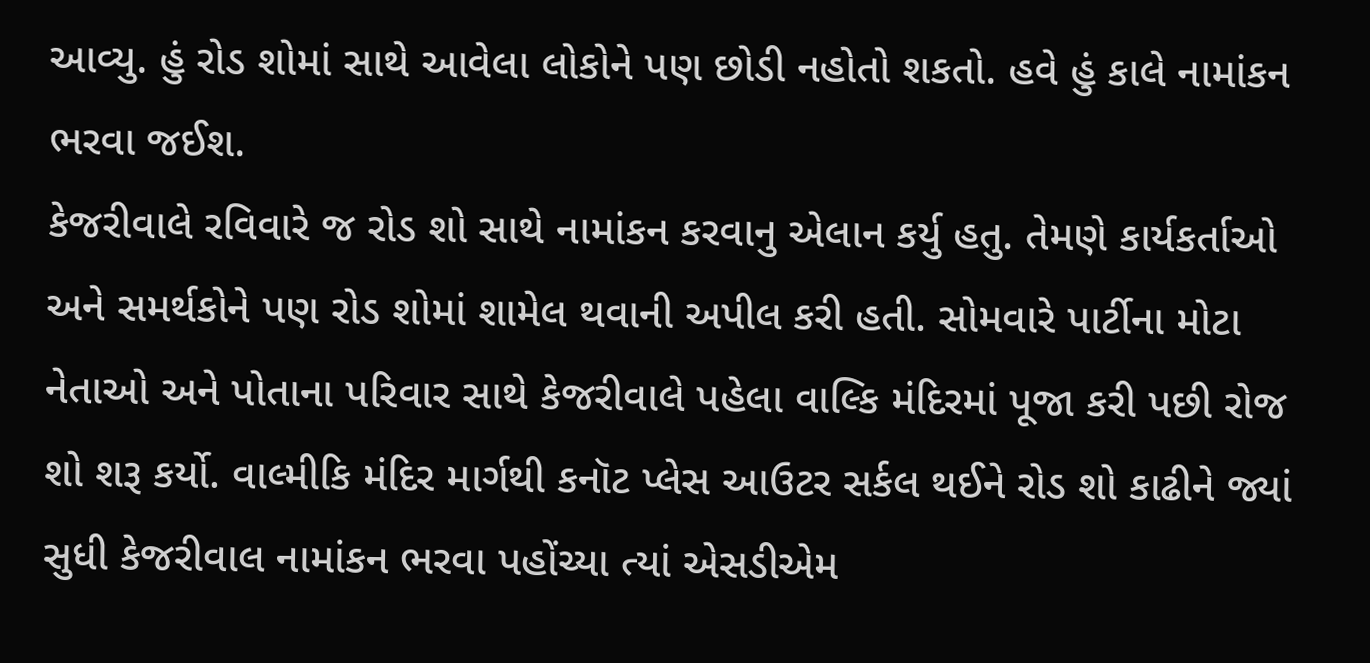આવ્યુ. હું રોડ શોમાં સાથે આવેલા લોકોને પણ છોડી નહોતો શકતો. હવે હું કાલે નામાંકન ભરવા જઈશ.
કેજરીવાલે રવિવારે જ રોડ શો સાથે નામાંકન કરવાનુ એલાન કર્યુ હતુ. તેમણે કાર્યકર્તાઓ અને સમર્થકોને પણ રોડ શોમાં શામેલ થવાની અપીલ કરી હતી. સોમવારે પાર્ટીના મોટા નેતાઓ અને પોતાના પરિવાર સાથે કેજરીવાલે પહેલા વાલ્કિ મંદિરમાં પૂજા કરી પછી રોજ શો શરૂ કર્યો. વાલ્મીકિ મંદિર માર્ગથી કનૉટ પ્લેસ આઉટર સર્કલ થઈને રોડ શો કાઢીને જ્યાં સુધી કેજરીવાલ નામાંકન ભરવા પહોંચ્યા ત્યાં એસડીએમ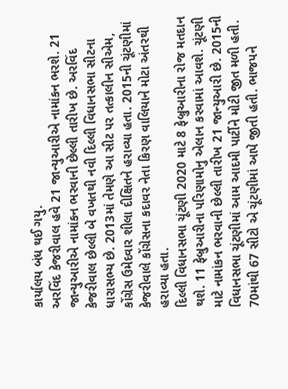કાર્યાલય બંધ થઈ ગયુ.
અરવિંદ કેજરીવાલ હવે 21 જાન્યુઆરીએ નામાંકન ભરશે. 21 જાન્યુઆરીએ નામાંકન ભરવાની છેલ્લી તારીખ છે. અરવિંદ કેજરીવાલ છેલ્લી બે વખતથી નવી દિલ્લી વિધાનસભા સીટના ધારાસભ્ય છે. 2013માં તેમણે આ સીટ પર તત્કાલીન સીએમ, કોંગ્રેસ ઉમેદવાર શીલા દીક્ષિતને હરાવ્યા હતા. 2015ની ચૂંટણીમાં કેજરીવાલે કોંગ્રેસના કદાવર નેતા કિરણ વાલિયાને મોટા અંતરથી હરાવ્યા હતા.
દિલ્લી વિધાનસભા ચૂંટણી 2020 માટે 8 ફેબ્રુઆરીના રોજ મતદાન થશે. 11 ફેબ્રુઆરીના પરિણામોનુ એલાન કરવામાં આવશે. ચૂંટણી માટે નામાંકન ભરવાની છેલ્લી તારીખ 21 જાન્યુઆરી છે. 2015ની વિધાનસભા ચૂંટણીમાં આમ આદમી પાર્ટીને મોટી જીત મળી હતી. 70માંથી 67 સીટો એ ચૂંટણીમાં આપે જીતી હતી. ભાજપને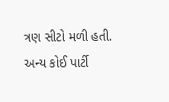ત્રણ સીટો મળી હતી. અન્ય કોઈ પાર્ટી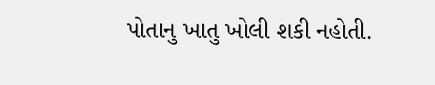પોતાનુ ખાતુ ખોલી શકી નહોતી.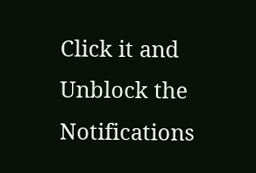Click it and Unblock the Notifications